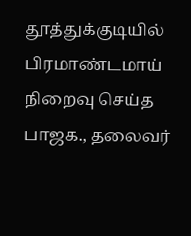தூத்துக்குடியில் பிரமாண்டமாய் நிறைவு செய்த பாஜக., தலைவர்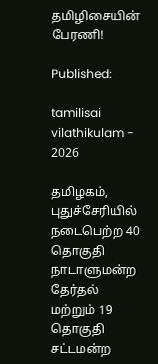தமிழிசையின் பேரணி!

Published:

tamilisai vilathikulam - 2026

தமிழகம், புதுச்சேரியில் நடைபெற்ற 40 தொகுதி நாடாளுமன்ற தேர்தல் மற்றும் 19 தொகுதி சட்டமன்ற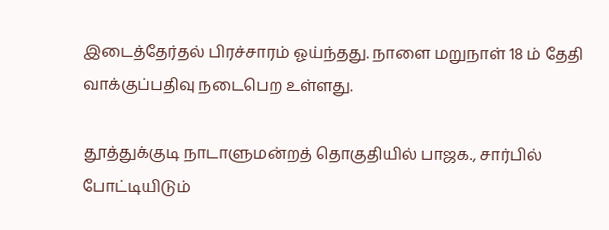இடைத்தேர்தல் பிரச்சாரம் ஓய்ந்தது. நாளை மறுநாள் 18 ம் தேதி வாக்குப்பதிவு நடைபெற உள்ளது.

தூத்துக்குடி நாடாளுமன்றத் தொகுதியில் பாஜக., சார்பில் போட்டியிடும்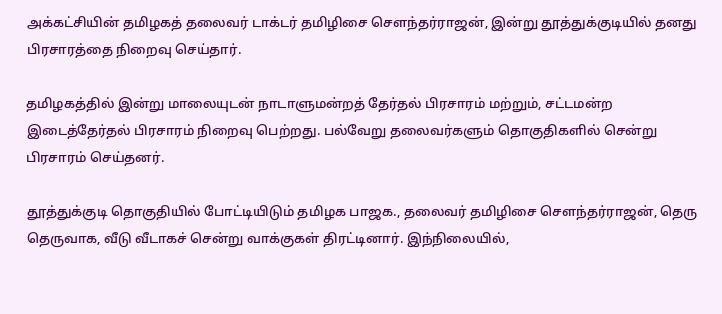அக்கட்சியின் தமிழகத் தலைவர் டாக்டர் தமிழிசை சௌந்தர்ராஜன், இன்று தூத்துக்குடியில் தனது பிரசாரத்தை நிறைவு செய்தார்.

தமிழகத்தில் இன்று மாலையுடன் நாடாளுமன்றத் தேர்தல் பிரசாரம் மற்றும், சட்டமன்ற இடைத்தேர்தல் பிரசாரம் நிறைவு பெற்றது. பல்வேறு தலைவர்களும் தொகுதிகளில் சென்று பிரசாரம் செய்தனர்.

தூத்துக்குடி தொகுதியில் போட்டியிடும் தமிழக பாஜக., தலைவர் தமிழிசை சௌந்தர்ராஜன், தெரு தெருவாக, வீடு வீடாகச் சென்று வாக்குகள் திரட்டினார். இந்நிலையில்,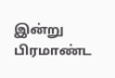இன்று பிரமாண்ட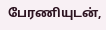பேரணியுடன்,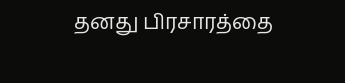தனது பிரசாரத்தை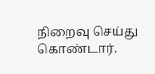நிறைவு செய்து கொண்டார்.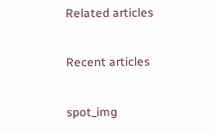Related articles

Recent articles

spot_img